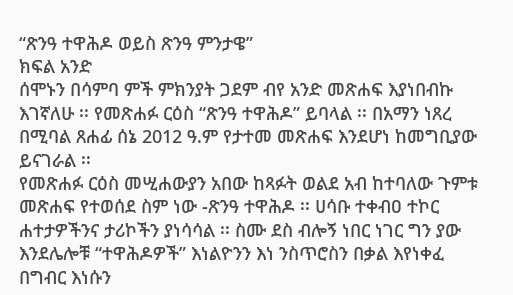“ጽንዓ ተዋሕዶ ወይስ ጽንዓ ምንታዌ”
ክፍል አንድ
ሰሞኑን በሳምባ ምች ምክንያት ጋደም ብየ አንድ መጽሐፍ እያነበብኩ እገኛለሁ ፡፡ የመጽሐፉ ርዕስ “ጽንዓ ተዋሕዶ” ይባላል ፡፡ በአማን ነጸረ በሚባል ጸሐፊ ሰኔ 2012 ዓ.ም የታተመ መጽሐፍ እንደሆነ ከመግቢያው ይናገራል ፡፡
የመጽሐፉ ርዕስ መሢሐውያን አበው ከጻፉት ወልደ አብ ከተባለው ጉምቱ መጽሐፍ የተወሰደ ስም ነው -ጽንዓ ተዋሕዶ ፡፡ ሀሳቡ ተቀብዐ ተኮር ሐተታዎችንና ታሪኮችን ያነሳሳል ፡፡ ስሙ ደስ ብሎኝ ነበር ነገር ግን ያው እንደሌሎቹ “ተዋሕዶዎች” እነልዮንን እነ ንስጥሮስን በቃል እየነቀፈ በግብር እነሱን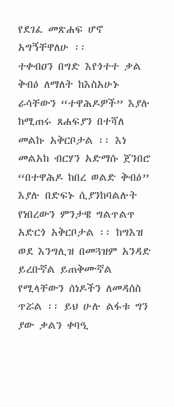የደገፈ መጽሐፍ ሆኖ አግኝቸዋለሁ ፡፡
ተቀብዐን በግድ እየጎተተ ቃል ቅብዕ ለማለት ከእስአሁኑ ራሳቸውን “ተዋሕዶዎች” እያሉ ከሚጠሩ ጸሐፍያን በተሻለ መልኩ አቅርቦታል ፡፡ እነ መልአከ ብርሃን አድማሱ ጀንበሮ “በተዋሕዶ ከበረ ወልድ ቅብዕ” እያሉ በድፍኑ ሲያንከባልሉት የነበረውን ምንታዌ ግልጥልጥ አድርጎ አቅርቦታል ፡፡ ከግእዝ ወደ እንግሊዝ በመጓዝም አንዳድ ይረቡኛል ይጠቅሙኛል የሚላቸውን ሰነዶችን ለመዳሰስ ጥሯል ፡፡ ይህ ሁሉ ልፋቱ ግን ያው ቃልን ቀባዒ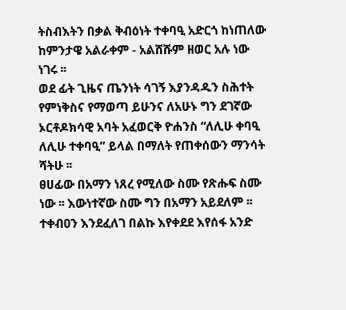ትስብእትን በቃል ቅብዕነት ተቀባዒ አድርጎ ከነጠለው ከምንታዌ አልራቀም - አልሸሹም ዘወር አሉ ነው ነገሩ ፡፡
ወደ ፊት ጊዜና ጤንነት ሳገኝ እያንዳዱን ስሕተት የምነቅስና የማወጣ ይሁንና ለአሁኑ ግን ደገኛው ኦርቶዶክሳዊ አባት አፈወርቅ ዮሐንስ “ለሊሁ ቀባዒ ለሊሁ ተቀባዒ” ይላል በማለት የጠቀሰውን ማንሳት ሻትሁ ፡፡
ፀሀፊው በአማን ነጸረ የሚለው ስሙ የጽሑፍ ስሙ ነው ፡፡ እውነተኛው ስሙ ግን በአማን አይደለም ፡፡ ተቀብዐን እንደፈለገ በልኩ እየቀደደ እየሰፋ አንድ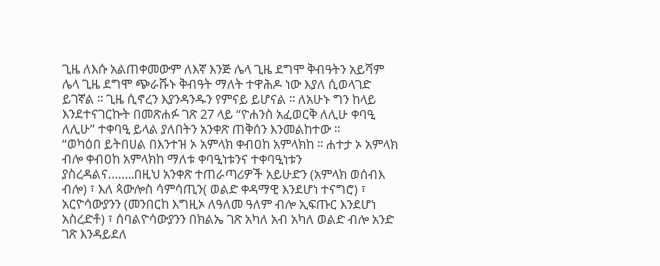ጊዜ ለእሱ አልጠቀመውም ለእኛ እንጅ ሌላ ጊዜ ደግሞ ቅብዓትን አይሻም ሌላ ጊዜ ደግሞ ጭራሹኑ ቅብዓት ማለት ተዋሕዶ ነው እያለ ሲወላገድ ይገኛል ፡፡ ጊዜ ሲኖረን እያንዳንዱን የምናይ ይሆናል ፡፡ ለአሁኑ ግን ከላይ እንደተናገርኩት በመጽሐፉ ገጽ 27 ላይ “ዮሐንስ አፈወርቅ ለሊሁ ቀባዒ ለሊሁ” ተቀባዒ ይላል ያለበትን አንቀጽ ጠቅሰን እንመልከተው ፡፡
“ወካዕበ ይትበሀል በእንተዝ ኦ አምላክ ቀብዐከ አምላክከ ፡፡ ሐተታ ኦ አምላክ ብሎ ቀብዐከ አምላክከ ማለቱ ቀባዒነቱንና ተቀባዒነቱን ያስረዳልና……..በዚህ አንቀጽ ተጠራጣሪዎች አይሁድን (አምላክ ወሰብእ ብሎ) ፣ እለ ጳውሎስ ሳምሳጢን( ወልድ ቀዳማዊ እንደሆነ ተናግሮ) ፣ አርዮሳውያንን (መንበርከ እግዚኦ ለዓለመ ዓለም ብሎ ኢፍጡር እንደሆነ አስረድቶ) ፣ ሰባልዮሳውያንን በክልኤ ገጽ አካለ አብ አካለ ወልድ ብሎ አንድ ገጽ እንዳይደለ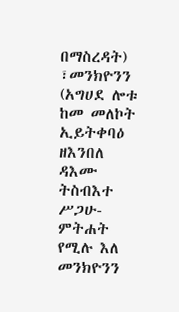በማስረዳት) ፣መንክዮንን (አግሀደ ሎቱ ከመ መለኮት ኢይትቀባዕ ዘእንበለ ዳእሙ ትስብእተ ሥጋሁ-ምትሐት የሚሉ እለ መንክዮንን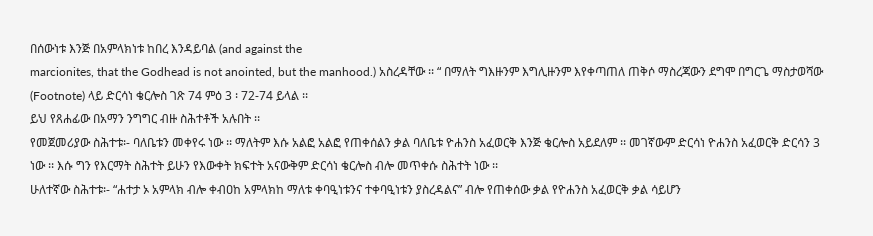በሰውነቱ እንጅ በአምላክነቱ ከበረ እንዳይባል (and against the
marcionites, that the Godhead is not anointed, but the manhood.) አስረዳቸው ፡፡ “ በማለት ግእዙንም እግሊዙንም እየቀጣጠለ ጠቅሶ ማስረጃውን ደግሞ በግርጌ ማስታወሻው (Footnote) ላይ ድርሳነ ቄርሎስ ገጽ 74 ምዕ 3 ፡ 72-74 ይላል ፡፡
ይህ የጸሐፊው በአማን ንግግር ብዙ ስሕተቶች አሉበት ፡፡
የመጀመሪያው ስሕተቱ፡- ባለቤቱን መቀየሩ ነው ፡፡ ማለትም እሱ አልፎ አልፎ የጠቀሰልን ቃል ባለቤቱ ዮሐንስ አፈወርቅ እንጅ ቄርሎስ አይደለም ፡፡ መገኛውም ድርሳነ ዮሐንስ አፈወርቅ ድርሳን 3 ነው ፡፡ እሱ ግን የእርማት ስሕተት ይሁን የእውቀት ክፍተት አናውቅም ድርሳነ ቄርሎስ ብሎ መጥቀሱ ስሕተት ነው ፡፡
ሁለተኛው ስሕተቱ፡- “ሐተታ ኦ አምላክ ብሎ ቀብዐከ አምላክከ ማለቱ ቀባዒነቱንና ተቀባዒነቱን ያስረዳልና” ብሎ የጠቀሰው ቃል የዮሐንስ አፈወርቅ ቃል ሳይሆን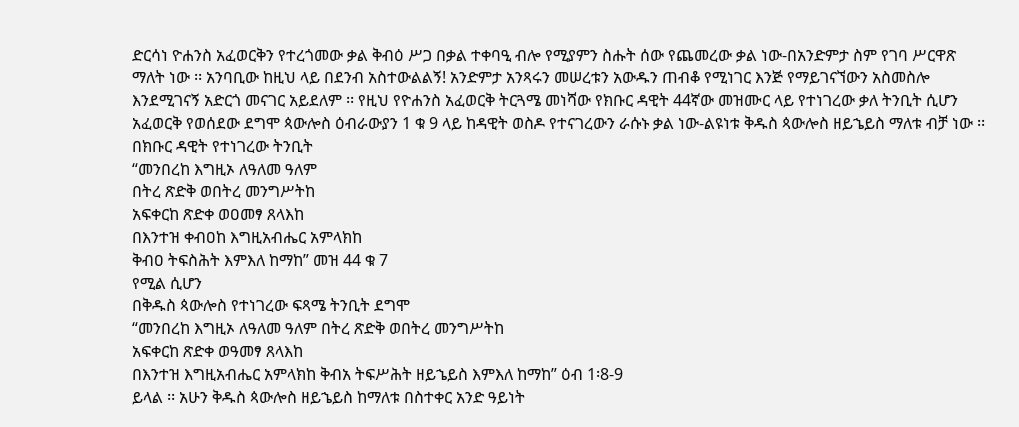ድርሳነ ዮሐንስ አፈወርቅን የተረጎመው ቃል ቅብዕ ሥጋ በቃል ተቀባዒ ብሎ የሚያምን ስሑት ሰው የጨመረው ቃል ነው-በአንድምታ ስም የገባ ሥርዋጽ ማለት ነው ፡፡ አንባቢው ከዚህ ላይ በደንብ አስተውልልኝ! አንድምታ አንጻሩን መሠረቱን አውዱን ጠብቆ የሚነገር እንጅ የማይገናኘውን አስመስሎ እንደሚገናኝ አድርጎ መናገር አይደለም ፡፡ የዚህ የዮሐንስ አፈወርቅ ትርጓሜ መነሻው የክቡር ዳዊት 44ኛው መዝሙር ላይ የተነገረው ቃለ ትንቢት ሲሆን አፈወርቅ የወሰደው ደግሞ ጳውሎስ ዕብራውያን 1 ቁ 9 ላይ ከዳዊት ወስዶ የተናገረውን ራሱኑ ቃል ነው-ልዩነቱ ቅዱስ ጳውሎስ ዘይኄይስ ማለቱ ብቻ ነው ፡፡
በክቡር ዳዊት የተነገረው ትንቢት
“መንበረከ እግዚኦ ለዓለመ ዓለም
በትረ ጽድቅ ወበትረ መንግሥትከ
አፍቀርከ ጽድቀ ወዐመፃ ጸላእከ
በእንተዝ ቀብዐከ እግዚአብሔር አምላክከ
ቅብዐ ትፍስሕት እምእለ ከማከ” መዝ 44 ቁ 7
የሚል ሲሆን
በቅዱስ ጳውሎስ የተነገረው ፍጻሜ ትንቢት ደግሞ
“መንበረከ እግዚኦ ለዓለመ ዓለም በትረ ጽድቅ ወበትረ መንግሥትከ
አፍቀርከ ጽድቀ ወዓመፃ ጸላእከ
በእንተዝ እግዚአብሔር አምላክከ ቅብአ ትፍሥሕት ዘይኄይስ እምእለ ከማከ” ዕብ 1፡8-9
ይላል ፡፡ አሁን ቅዱስ ጳውሎስ ዘይኄይስ ከማለቱ በስተቀር አንድ ዓይነት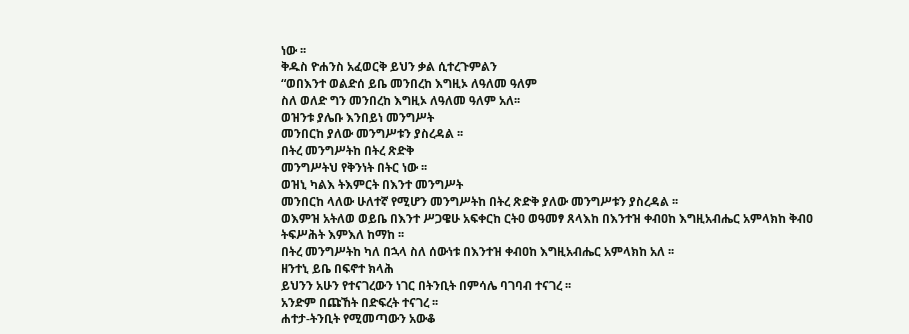ነው ፡፡
ቅዱስ ዮሐንስ አፈወርቅ ይህን ቃል ሲተረጉምልን
“ወበእንተ ወልድሰ ይቤ መንበረከ እግዚኦ ለዓለመ ዓለም
ስለ ወለድ ግን መንበረከ እግዚኦ ለዓለመ ዓለም አለ፡፡
ወዝንቱ ያሌቡ እንበይነ መንግሥት
መንበርከ ያለው መንግሥቱን ያስረዳል ፡፡
በትረ መንግሥትከ በትረ ጽድቅ
መንግሥትህ የቅንነት በትር ነው ፡፡
ወዝኒ ካልእ ትእምርት በእንተ መንግሥት
መንበርከ ላለው ሁለተኛ የሚሆን መንግሥትከ በትረ ጽድቅ ያለው መንግሥቱን ያስረዳል ፡፡
ወእምዝ አትለወ ወይቤ በእንተ ሥጋዌሁ አፍቀርከ ርትዐ ወዓመፃ ጸላእከ በእንተዝ ቀብዐከ እግዚአብሔር አምላክከ ቅብዐ ትፍሥሕት እምእለ ከማከ ፡፡
በትረ መንግሥትከ ካለ በኋላ ስለ ሰውነቱ በእንተዝ ቀብዐከ እግዚአብሔር አምላክከ አለ ፡፡
ዘንተኒ ይቤ በፍኖተ ክላሕ
ይህንን አሁን የተናገረውን ነገር በትንቢት በምሳሌ ባገባብ ተናገረ ፡፡
አንድም በጩኸት በድፍረት ተናገረ ፡፡
ሐተታ-ትንቢት የሚመጣውን አውቆ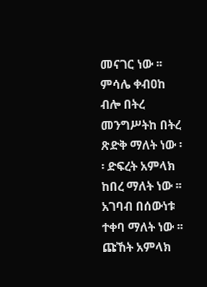መናገር ነው ፡፡ ምሳሌ ቀብዐከ ብሎ በትረ መንግሥትከ በትረ ጽድቅ ማለት ነው ፡፡ ድፍረት አምላክ ከበረ ማለት ነው ፡፡ አገባብ በሰውነቱ ተቀባ ማለት ነው ፡፡ ጩኸት አምላክ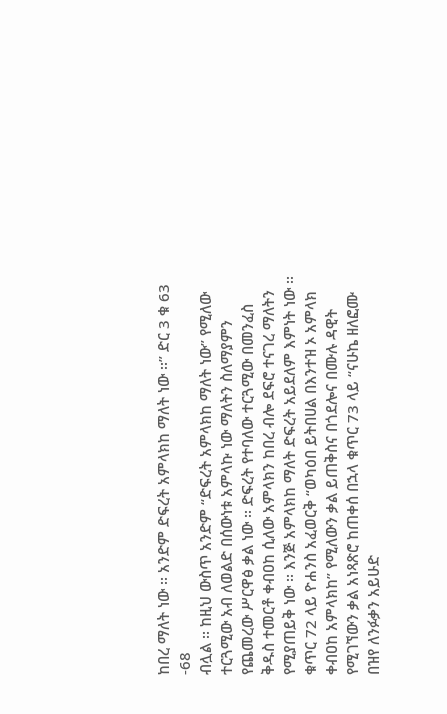ከበረ ማለት ነው ፡፡ አንድም ድፍረት አምላክከ ማለት ነው ፡፡” ድር 3 ቁ 63 -68
ብሏል ፡፡ ከዚህ ውስጥ አንድም “ድፍረት አምላክከ ማለት ነው” የሚለው ተርጓሚው አብ ለወልድ በሰውነቱ አምላኩ ነው ማለትን ስለማያምን የጨመረው ሥርዋፅ ቃል ነው ፡፡ ድፍረት የተባለው ተርጓሚው በመንፈስ ቅዱስ ተመርቶ ቀብዐከ ሲለው አምላክን ከበረ ብሎ ደፍሮ ተናገረ ማለትን የሚያጠይቅ ነው ፡፡ እንጅ አምላክከ ማለት ድፍረት አይደለም እምነት ነው ፡፡
ቁጥር 72 ላይ ዮሐንስ አፈወርቅ “ወካዕበ ይትበሀል በእንተዝ ኦ አምላክ ቀብዐከ አምላክከ” የሚለውን ቃል ይጠቅስና በጎደሎና በሙሉ ዳዊት የሚገኘውን ቃል አነጻጽሮ ከጠቀሰ በኋላ ቁጥር 73 ላይ “ናሁኬ ዘለፎሙ በዝየ ለንፉቃን አይሁድ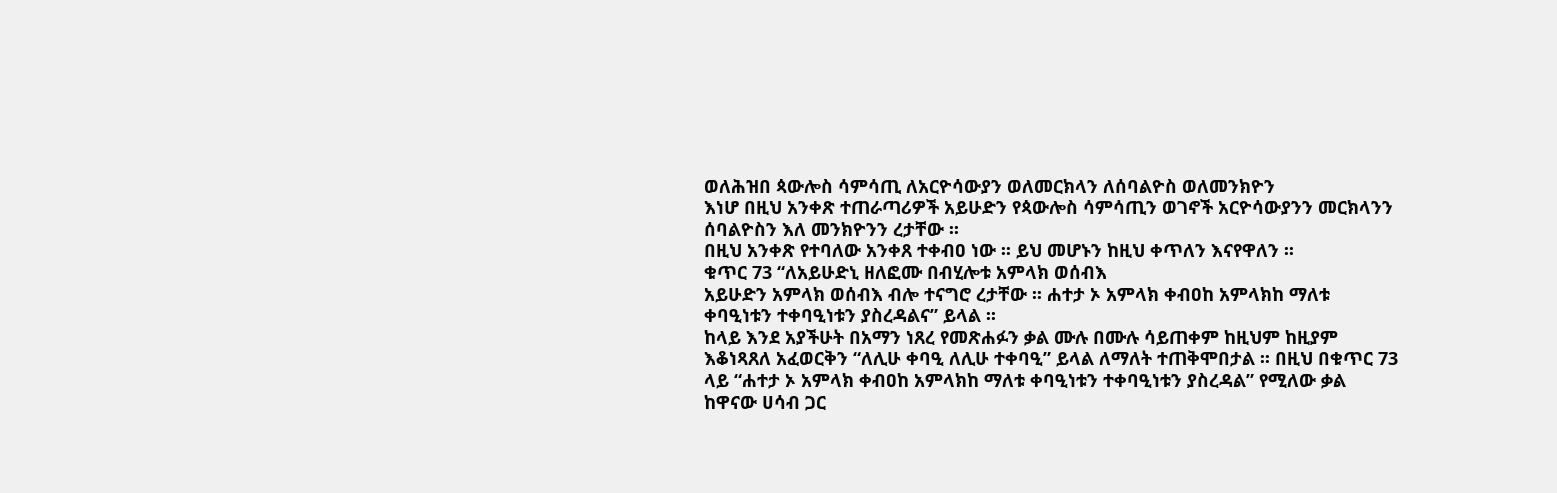ወለሕዝበ ጳውሎስ ሳምሳጢ ለአርዮሳውያን ወለመርክላን ለሰባልዮስ ወለመንክዮን
እነሆ በዚህ አንቀጽ ተጠራጣሪዎች አይሁድን የጳውሎስ ሳምሳጢን ወገኖች አርዮሳውያንን መርክላንን ሰባልዮስን እለ መንክዮንን ረታቸው ፡፡
በዚህ አንቀጽ የተባለው አንቀጸ ተቀብዐ ነው ፡፡ ይህ መሆኑን ከዚህ ቀጥለን እናየዋለን ፡፡
ቁጥር 73 “ለአይሁድኒ ዘለፎሙ በብሂሎቱ አምላክ ወሰብእ
አይሁድን አምላክ ወሰብእ ብሎ ተናግሮ ረታቸው ፡፡ ሐተታ ኦ አምላክ ቀብዐከ አምላክከ ማለቱ ቀባዒነቱን ተቀባዒነቱን ያስረዳልና” ይላል ፡፡
ከላይ እንደ አያችሁት በአማን ነጸረ የመጽሐፉን ቃል ሙሉ በሙሉ ሳይጠቀም ከዚህም ከዚያም እቆነጻጸለ አፈወርቅን “ለሊሁ ቀባዒ ለሊሁ ተቀባዒ” ይላል ለማለት ተጠቅሞበታል ፡፡ በዚህ በቁጥር 73 ላይ “ሐተታ ኦ አምላክ ቀብዐከ አምላክከ ማለቱ ቀባዒነቱን ተቀባዒነቱን ያስረዳል” የሚለው ቃል ከዋናው ሀሳብ ጋር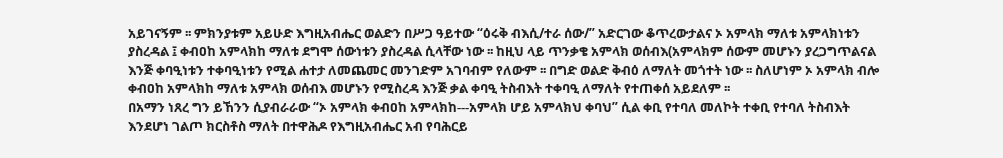አይገናኝም ፡፡ ምክንያቱም አይሁድ እግዚአብሔር ወልድን በሥጋ ዓይተው “ዕሩቅ ብእሲ/ተራ ሰው/” አድርገው ቆጥረውታልና ኦ አምላክ ማለቱ አምላክነቱን ያስረዳል ፤ ቀብዐከ አምላክከ ማለቱ ደግሞ ሰውነቱን ያስረዳል ሲላቸው ነው ፡፡ ከዚህ ላይ ጥንቃቄ አምላክ ወሰብእ(አምላክም ሰውም መሆኑን ያረጋግጥልናል እንጅ ቀባዒነቱን ተቀባዒነቱን የሚል ሐተታ ለመጨመር መንገድም አገባብም የለውም ፡፡ በግድ ወልድ ቅብዕ ለማለት መጎተት ነው ፡፡ ስለሆነም ኦ አምላክ ብሎ ቀብዐከ አምላክከ ማለቱ አምላክ ወሰብእ መሆኑን የሚስረዳ እንጅ ቃል ቀባዒ ትስብእት ተቀባዒ ለማለት የተጠቀሰ አይደለም ፡፡
በአማን ነጸረ ግን ይኸንን ሲያብራራው “ኦ አምላክ ቀብዐከ አምላክከ---አምላክ ሆይ አምላክህ ቀባህ” ሲል ቀቢ የተባለ መለኮት ተቀቢ የተባለ ትስብእት እንደሆነ ገልጦ ክርስቶስ ማለት በተዋሕዶ የእግዚአብሔር አብ የባሕርይ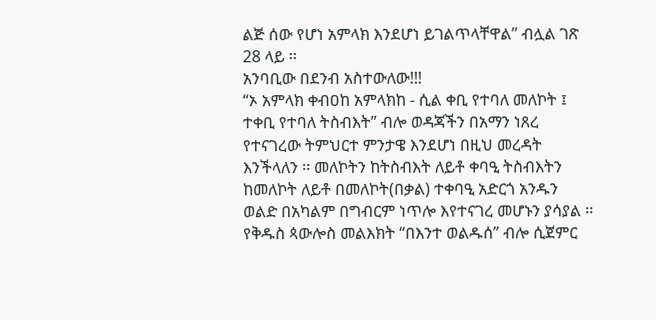ልጅ ሰው የሆነ አምላክ እንደሆነ ይገልጥላቸዋል” ብሏል ገጽ 28 ላይ ፡፡
አንባቢው በደንብ አስተውለው!!!
“ኦ አምላክ ቀብዐከ አምላክከ - ሲል ቀቢ የተባለ መለኮት ፤ ተቀቢ የተባለ ትስብእት” ብሎ ወዳጃችን በአማን ነጸረ የተናገረው ትምህርተ ምንታዌ እንደሆነ በዚህ መረዳት እንችላለን ፡፡ መለኮትን ከትስብእት ለይቶ ቀባዒ ትስብእትን ከመለኮት ለይቶ በመለኮት(በቃል) ተቀባዒ አድርጎ አንዱን ወልድ በአካልም በግብርም ነጥሎ እየተናገረ መሆኑን ያሳያል ፡፡ የቅዱስ ጳውሎስ መልእክት “በእንተ ወልዱሰ” ብሎ ሲጀምር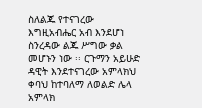ስለልጁ የተናገረው እግዚአብሔር አብ እንደሆነ ስንረዳው ልጁ ሥግው ቃል መሆኑን ነው ፡፡ ርጉማን አይሁድ ዳዊት እንደተናገረው አምላክህ ቀባህ ከተባለማ ለወልድ ሌላ አምላክ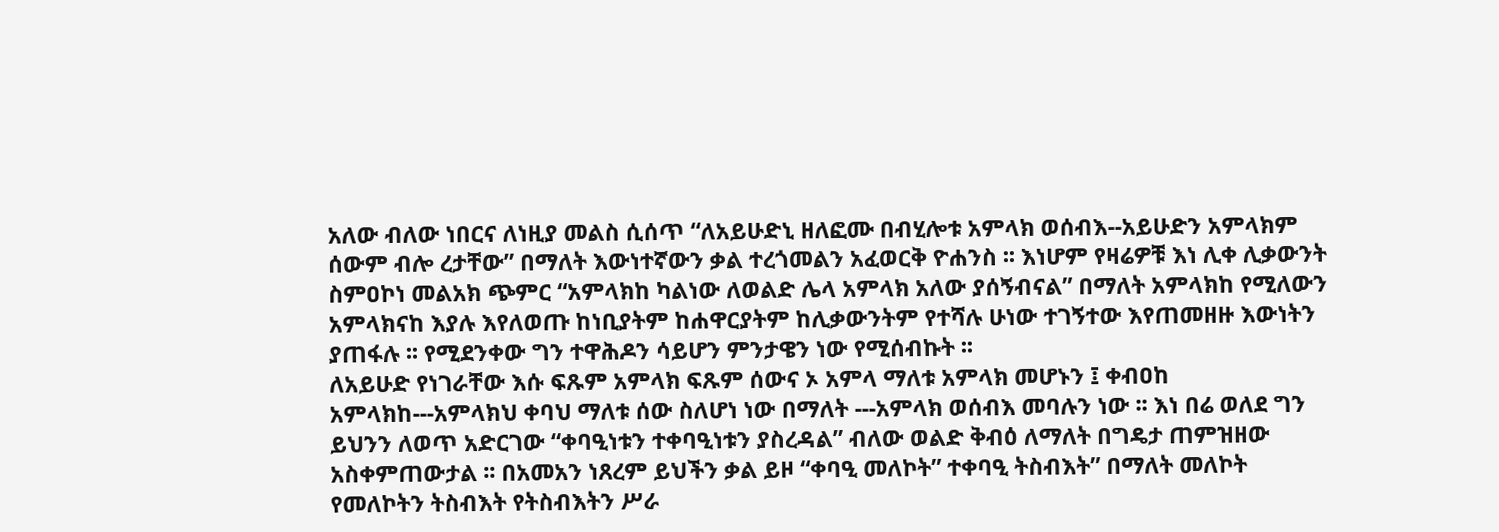አለው ብለው ነበርና ለነዚያ መልስ ሲሰጥ “ለአይሁድኒ ዘለፎሙ በብሂሎቱ አምላክ ወሰብእ--አይሁድን አምላክም ሰውም ብሎ ረታቸው” በማለት እውነተኛውን ቃል ተረጎመልን አፈወርቅ ዮሐንስ ፡፡ እነሆም የዛሬዎቹ እነ ሊቀ ሊቃውንት ስምዐኮነ መልአክ ጭምር “አምላክከ ካልነው ለወልድ ሌላ አምላክ አለው ያሰኝብናል” በማለት አምላክከ የሚለውን አምላክናከ እያሉ እየለወጡ ከነቢያትም ከሐዋርያትም ከሊቃውንትም የተሻሉ ሁነው ተገኝተው እየጠመዘዙ እውነትን ያጠፋሉ ፡፡ የሚደንቀው ግን ተዋሕዶን ሳይሆን ምንታዌን ነው የሚሰብኩት ፡፡
ለአይሁድ የነገራቸው እሱ ፍጹም አምላክ ፍጹም ሰውና ኦ አምላ ማለቱ አምላክ መሆኑን ፤ ቀብዐከ አምላክከ---አምላክህ ቀባህ ማለቱ ሰው ስለሆነ ነው በማለት ---አምላክ ወሰብእ መባሉን ነው ፡፡ እነ በሬ ወለደ ግን ይህንን ለወጥ አድርገው “ቀባዒነቱን ተቀባዒነቱን ያስረዳል” ብለው ወልድ ቅብዕ ለማለት በግዴታ ጠምዝዘው አስቀምጠውታል ፡፡ በአመአን ነጸረም ይህችን ቃል ይዞ “ቀባዒ መለኮት” ተቀባዒ ትስብእት” በማለት መለኮት የመለኮትን ትስብእት የትስብእትን ሥራ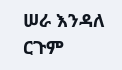ሠራ እንዳለ ርጉም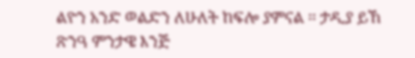ልዮን አንድ ወልድን ለሁለት ከፍሎ ያምናል ፡፡ ታዲያ ይኸ ጽንዓ ምንታዌ እንጅ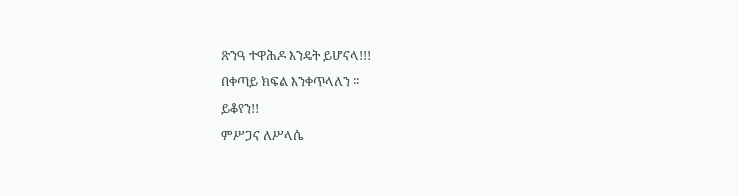ጽንዓ ተዋሕዶ እንዴት ይሆናላ!!!
በቀጣይ ክፍል እንቀጥላለን ፡፡
ይቆየን!!
ምሥጋና ለሥላሴ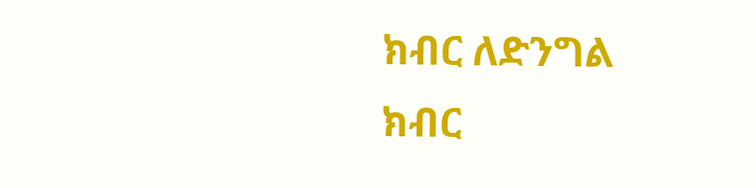ክብር ለድንግል
ክብር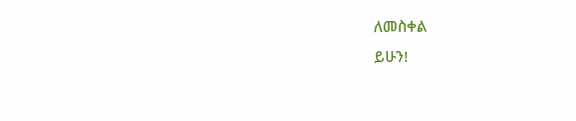ለመስቀል
ይሁን!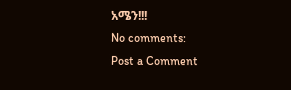አሜን!!!
No comments:
Post a Comment